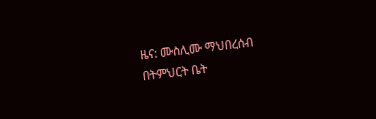ዜና: ሙስሊሙ ማህበረሰብ በትምህርት ቤት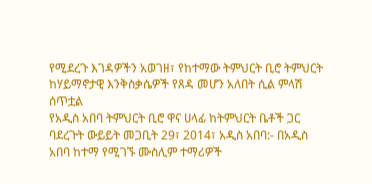የሚደረጉ እገዳዎችን አወገዘ፣ የከተማው ትምህርት ቢሮ ትምህርት ከሃይማኖታዊ እንቅስቃሴዎች የጸዳ መሆን አለበት ሲል ምላሽ ሰጥቷል
የአዲስ አበባ ትምህርት ቢሮ ዋና ሀላፊ ከትምህርት ቤቶች ጋር ባደረጉት ውይይት መጋቢት 29፣ 2014፣ አዲስ አበባ:- በአዲስ አበባ ከተማ የሚገኙ ሙስሊም ተማሪዎች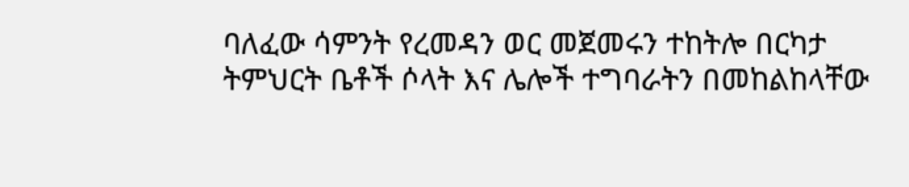ባለፈው ሳምንት የረመዳን ወር መጀመሩን ተከትሎ በርካታ ትምህርት ቤቶች ሶላት እና ሌሎች ተግባራትን በመከልከላቸው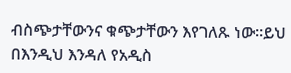ብስጭታቸውንና ቁጭታቸውን እየገለጹ ነው።ይህ በእንዲህ እንዳለ የአዲስ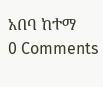አበባ ከተማ
0 Comments